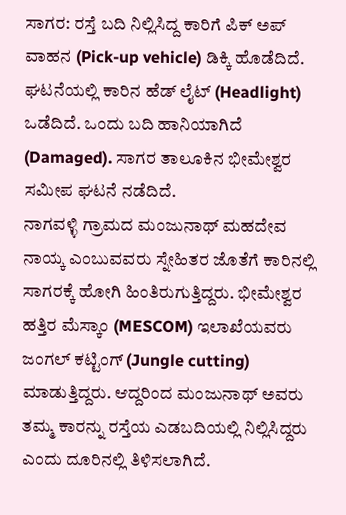ಸಾಗರ: ರಸ್ತೆ ಬದಿ ನಿಲ್ಲಿಸಿದ್ದ ಕಾರಿಗೆ ಪಿಕ್ ಅಪ್ ವಾಹನ (Pick-up vehicle) ಡಿಕ್ಕಿ ಹೊಡೆದಿದೆ. ಘಟನೆಯಲ್ಲಿ ಕಾರಿನ ಹೆಡ್ ಲೈಟ್ (Headlight) ಒಡೆದಿದೆ. ಒಂದು ಬದಿ ಹಾನಿಯಾಗಿದೆ (Damaged). ಸಾಗರ ತಾಲೂಕಿನ ಭೀಮೇಶ್ವರ ಸಮೀಪ ಘಟನೆ ನಡೆದಿದೆ.
ನಾಗವಳ್ಳಿ ಗ್ರಾಮದ ಮಂಜುನಾಥ್ ಮಹದೇವ ನಾಯ್ಕ ಎಂಬುವವರು ಸ್ನೇಹಿತರ ಜೊತೆಗೆ ಕಾರಿನಲ್ಲಿ ಸಾಗರಕ್ಕೆ ಹೋಗಿ ಹಿಂತಿರುಗುತ್ತಿದ್ದರು. ಭೀಮೇಶ್ವರ ಹತ್ತಿರ ಮೆಸ್ಕಾಂ (MESCOM) ಇಲಾಖೆಯವರು ಜಂಗಲ್ ಕಟ್ಟಿಂಗ್ (Jungle cutting) ಮಾಡುತ್ತಿದ್ದರು. ಆದ್ದರಿಂದ ಮಂಜುನಾಥ್ ಅವರು ತಮ್ಮ ಕಾರನ್ನು ರಸ್ತೆಯ ಎಡಬದಿಯಲ್ಲಿ ನಿಲ್ಲಿಸಿದ್ದರು ಎಂದು ದೂರಿನಲ್ಲಿ ತಿಳಿಸಲಾಗಿದೆ.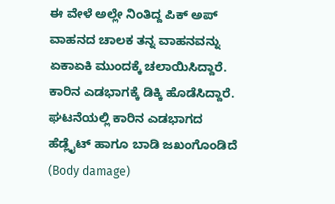ಈ ವೇಳೆ ಅಲ್ಲೇ ನಿಂತಿದ್ದ ಪಿಕ್ ಅಪ್ ವಾಹನದ ಚಾಲಕ ತನ್ನ ವಾಹನವನ್ನು ಏಕಾಏಕಿ ಮುಂದಕ್ಕೆ ಚಲಾಯಿಸಿದ್ದಾರೆ. ಕಾರಿನ ಎಡಭಾಗಕ್ಕೆ ಡಿಕ್ಕಿ ಹೊಡೆಸಿದ್ದಾರೆ. ಘಟನೆಯಲ್ಲಿ ಕಾರಿನ ಎಡಭಾಗದ ಹೆಡ್ಲೈಟ್ ಹಾಗೂ ಬಾಡಿ ಜಖಂಗೊಂಡಿದೆ (Body damage)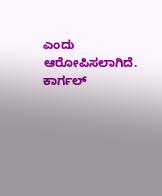ಎಂದು ಆರೋಪಿಸಲಾಗಿದೆ. ಕಾರ್ಗಲ್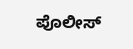ಪೊಲೀಸ್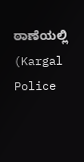ಠಾಣೆಯಲ್ಲಿ (Kargal Police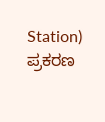Station) ಪ್ರಕರಣ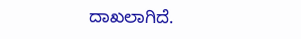ದಾಖಲಾಗಿದೆ.